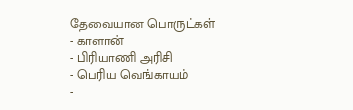தேவையான பொருட்கள்
- காளான்
- பிரியாணி அரிசி
- பெரிய வெங்காயம்
-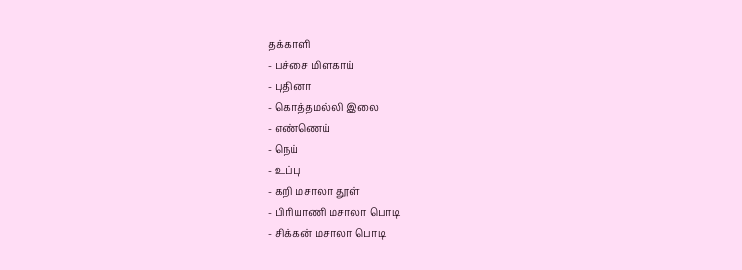தக்காளி
- பச்சை மிளகாய்
- புதினா
- கொத்தமல்லி இலை
- எண்ணெய்
- நெய்
- உப்பு
- கறி மசாலா தூள்
- பிரியாணி மசாலா பொடி
- சிக்கன் மசாலா பொடி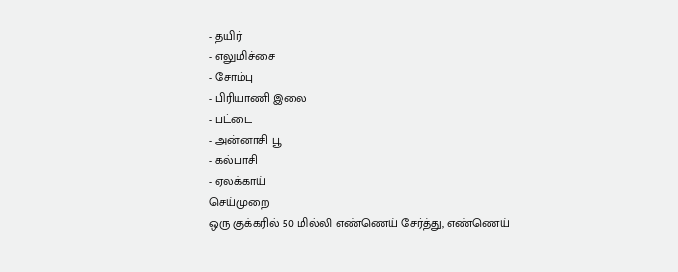- தயிர்
- எலுமிச்சை
- சோம்பு
- பிரியாணி இலை
- பட்டை
- அன்னாசி பூ
- கல்பாசி
- ஏலக்காய்
செய்முறை
ஒரு குக்கரில் 50 மில்லி எண்ணெய் சேர்த்து, எண்ணெய்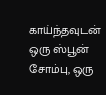காய்ந்தவுடன் ஒரு ஸ்பூன் சோம்பு, ஒரு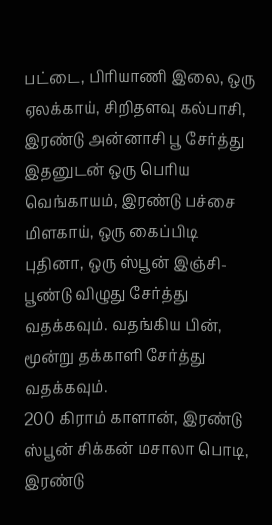பட்டை, பிரியாணி இலை, ஒரு ஏலக்காய், சிறிதளவு கல்பாசி, இரண்டு அன்னாசி பூ சேர்த்து இதனுடன் ஒரு பெரிய வெங்காயம், இரண்டு பச்சை மிளகாய், ஒரு கைப்பிடி புதினா, ஒரு ஸ்பூன் இஞ்சி-பூண்டு விழுது சேர்த்து வதக்கவும். வதங்கிய பின், மூன்று தக்காளி சேர்த்து வதக்கவும்.
200 கிராம் காளான், இரண்டு ஸ்பூன் சிக்கன் மசாலா பொடி, இரண்டு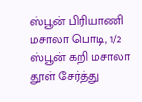ஸ்பூன் பிரியாணி மசாலா பொடி, 1/2 ஸ்பூன் கறி மசாலா தூள் சேர்த்து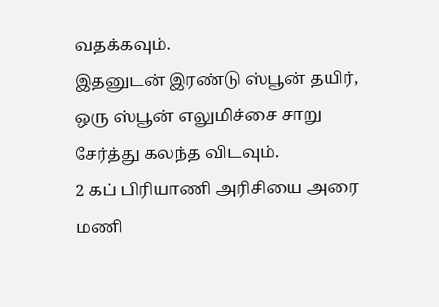வதக்கவும்.
இதனுடன் இரண்டு ஸ்பூன் தயிர், ஒரு ஸ்பூன் எலுமிச்சை சாறு சேர்த்து கலந்த விடவும்.
2 கப் பிரியாணி அரிசியை அரை மணி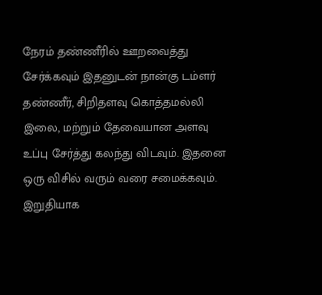நேரம் தண்ணீரில் ஊறவைத்து சேர்க்கவும் இதனுடன் நான்கு டம்ளர் தண்ணீர், சிறிதளவு கொத்தமல்லி இலை, மற்றும் தேவையான அளவு உப்பு சேர்த்து கலந்து விடவும். இதனை ஒரு விசில் வரும் வரை சமைக்கவும். இறுதியாக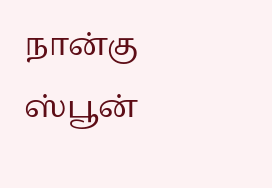நான்கு ஸ்பூன்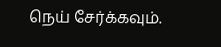நெய் சேர்க்கவும்.